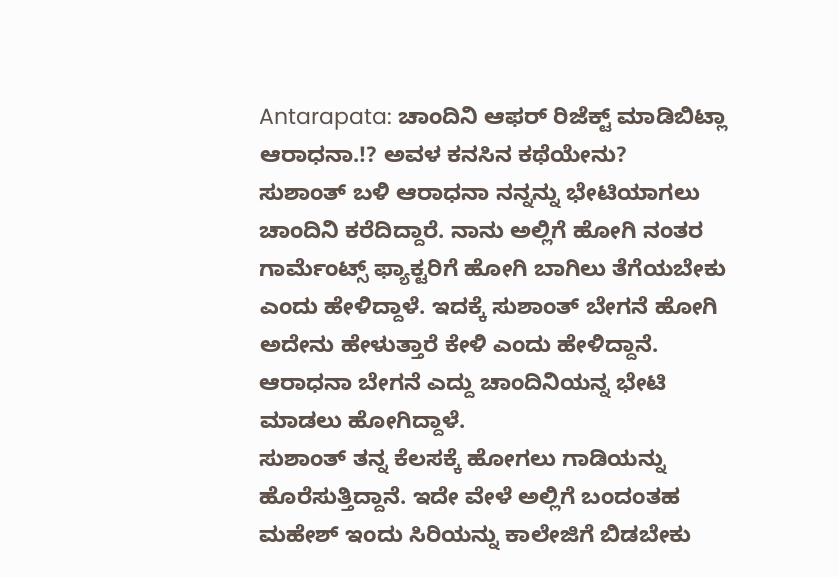Antarapata: ಚಾಂದಿನಿ ಆಫರ್ ರಿಜೆಕ್ಟ್ ಮಾಡಿಬಿಟ್ಲಾ ಆರಾಧನಾ.!? ಅವಳ ಕನಸಿನ ಕಥೆಯೇನು?
ಸುಶಾಂತ್ ಬಳಿ ಆರಾಧನಾ ನನ್ನನ್ನು ಭೇಟಿಯಾಗಲು ಚಾಂದಿನಿ ಕರೆದಿದ್ದಾರೆ. ನಾನು ಅಲ್ಲಿಗೆ ಹೋಗಿ ನಂತರ ಗಾರ್ಮೆಂಟ್ಸ್ ಫ್ಯಾಕ್ಟರಿಗೆ ಹೋಗಿ ಬಾಗಿಲು ತೆಗೆಯಬೇಕು ಎಂದು ಹೇಳಿದ್ದಾಳೆ. ಇದಕ್ಕೆ ಸುಶಾಂತ್ ಬೇಗನೆ ಹೋಗಿ ಅದೇನು ಹೇಳುತ್ತಾರೆ ಕೇಳಿ ಎಂದು ಹೇಳಿದ್ದಾನೆ. ಆರಾಧನಾ ಬೇಗನೆ ಎದ್ದು ಚಾಂದಿನಿಯನ್ನ ಭೇಟಿ ಮಾಡಲು ಹೋಗಿದ್ದಾಳೆ.
ಸುಶಾಂತ್ ತನ್ನ ಕೆಲಸಕ್ಕೆ ಹೋಗಲು ಗಾಡಿಯನ್ನು ಹೊರೆಸುತ್ತಿದ್ದಾನೆ. ಇದೇ ವೇಳೆ ಅಲ್ಲಿಗೆ ಬಂದಂತಹ ಮಹೇಶ್ ಇಂದು ಸಿರಿಯನ್ನು ಕಾಲೇಜಿಗೆ ಬಿಡಬೇಕು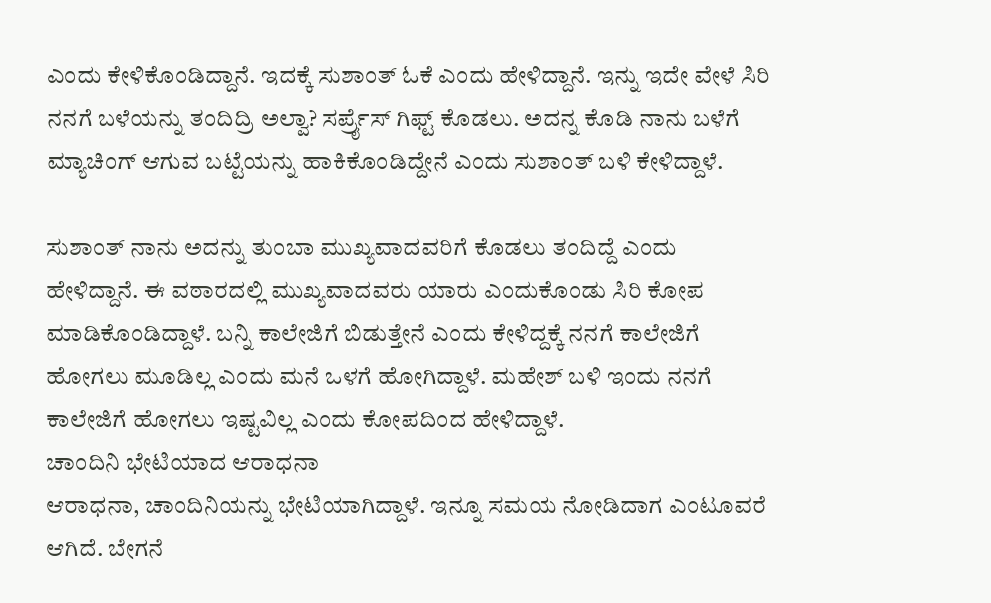ಎಂದು ಕೇಳಿಕೊಂಡಿದ್ದಾನೆ. ಇದಕ್ಕೆ ಸುಶಾಂತ್ ಓಕೆ ಎಂದು ಹೇಳಿದ್ದಾನೆ. ಇನ್ನು ಇದೇ ವೇಳೆ ಸಿರಿ ನನಗೆ ಬಳೆಯನ್ನು ತಂದಿದ್ರಿ ಅಲ್ವಾ? ಸರ್ಪ್ರೈಸ್ ಗಿಫ್ಟ್ ಕೊಡಲು. ಅದನ್ನ ಕೊಡಿ ನಾನು ಬಳೆಗೆ ಮ್ಯಾಚಿಂಗ್ ಆಗುವ ಬಟ್ಟೆಯನ್ನು ಹಾಕಿಕೊಂಡಿದ್ದೇನೆ ಎಂದು ಸುಶಾಂತ್ ಬಳಿ ಕೇಳಿದ್ದಾಳೆ.

ಸುಶಾಂತ್ ನಾನು ಅದನ್ನು ತುಂಬಾ ಮುಖ್ಯವಾದವರಿಗೆ ಕೊಡಲು ತಂದಿದ್ದೆ ಎಂದು ಹೇಳಿದ್ದಾನೆ. ಈ ವಠಾರದಲ್ಲಿ ಮುಖ್ಯವಾದವರು ಯಾರು ಎಂದುಕೊಂಡು ಸಿರಿ ಕೋಪ ಮಾಡಿಕೊಂಡಿದ್ದಾಳೆ. ಬನ್ನಿ ಕಾಲೇಜಿಗೆ ಬಿಡುತ್ತೇನೆ ಎಂದು ಕೇಳಿದ್ದಕ್ಕೆ ನನಗೆ ಕಾಲೇಜಿಗೆ ಹೋಗಲು ಮೂಡಿಲ್ಲ ಎಂದು ಮನೆ ಒಳಗೆ ಹೋಗಿದ್ದಾಳೆ. ಮಹೇಶ್ ಬಳಿ ಇಂದು ನನಗೆ ಕಾಲೇಜಿಗೆ ಹೋಗಲು ಇಷ್ಟವಿಲ್ಲ ಎಂದು ಕೋಪದಿಂದ ಹೇಳಿದ್ದಾಳೆ.
ಚಾಂದಿನಿ ಭೇಟಿಯಾದ ಆರಾಧನಾ
ಆರಾಧನಾ, ಚಾಂದಿನಿಯನ್ನು ಭೇಟಿಯಾಗಿದ್ದಾಳೆ. ಇನ್ನೂ ಸಮಯ ನೋಡಿದಾಗ ಎಂಟೂವರೆ ಆಗಿದೆ. ಬೇಗನೆ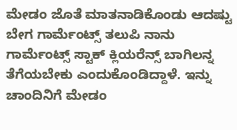ಮೇಡಂ ಜೊತೆ ಮಾತನಾಡಿಕೊಂಡು ಆದಷ್ಟು ಬೇಗ ಗಾರ್ಮೆಂಟ್ಸ್ ತಲುಪಿ ನಾನು ಗಾರ್ಮೆಂಟ್ಸ್ ಸ್ಟಾಕ್ ಕ್ಲಿಯರೆನ್ಸ್ ಬಾಗಿಲನ್ನ ತೆಗೆಯಬೇಕು ಎಂದುಕೊಂಡಿದ್ದಾಳೆ. ಇನ್ನು ಚಾಂದಿನಿಗೆ ಮೇಡಂ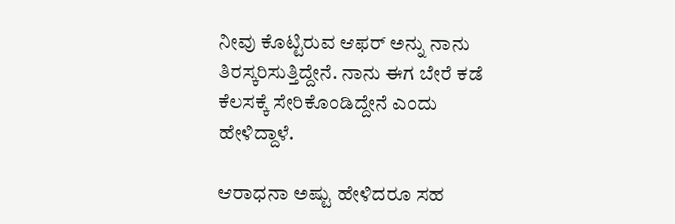ನೀವು ಕೊಟ್ಟಿರುವ ಆಫರ್ ಅನ್ನು ನಾನು ತಿರಸ್ಕರಿಸುತ್ತಿದ್ದೇನೆ. ನಾನು ಈಗ ಬೇರೆ ಕಡೆ ಕೆಲಸಕ್ಕೆ ಸೇರಿಕೊಂಡಿದ್ದೇನೆ ಎಂದು ಹೇಳಿದ್ದಾಳೆ.

ಆರಾಧನಾ ಅಷ್ಟು ಹೇಳಿದರೂ ಸಹ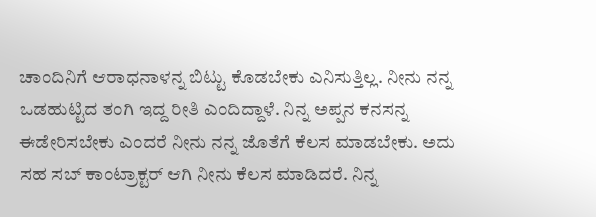ಚಾಂದಿನಿಗೆ ಆರಾಧನಾಳನ್ನ ಬಿಟ್ಟು ಕೊಡಬೇಕು ಎನಿಸುತ್ತಿಲ್ಲ. ನೀನು ನನ್ನ ಒಡಹುಟ್ಟಿದ ತಂಗಿ ಇದ್ದ ರೀತಿ ಎಂದಿದ್ದಾಳೆ. ನಿನ್ನ ಅಪ್ಪನ ಕನಸನ್ನ ಈಡೇರಿಸಬೇಕು ಎಂದರೆ ನೀನು ನನ್ನ ಜೊತೆಗೆ ಕೆಲಸ ಮಾಡಬೇಕು. ಅದು ಸಹ ಸಬ್ ಕಾಂಟ್ರಾಕ್ಟರ್ ಆಗಿ ನೀನು ಕೆಲಸ ಮಾಡಿದರೆ. ನಿನ್ನ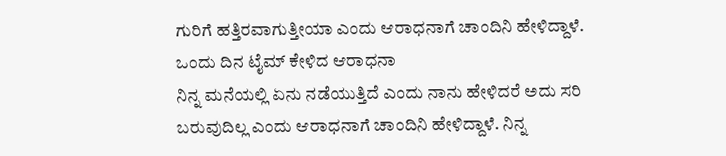ಗುರಿಗೆ ಹತ್ತಿರವಾಗುತ್ತೀಯಾ ಎಂದು ಆರಾಧನಾಗೆ ಚಾಂದಿನಿ ಹೇಳಿದ್ದಾಳೆ.
ಒಂದು ದಿನ ಟೈಮ್ ಕೇಳಿದ ಆರಾಧನಾ
ನಿನ್ನ ಮನೆಯಲ್ಲಿ ಏನು ನಡೆಯುತ್ತಿದೆ ಎಂದು ನಾನು ಹೇಳಿದರೆ ಅದು ಸರಿ ಬರುವುದಿಲ್ಲ ಎಂದು ಆರಾಧನಾಗೆ ಚಾಂದಿನಿ ಹೇಳಿದ್ದಾಳೆ. ನಿನ್ನ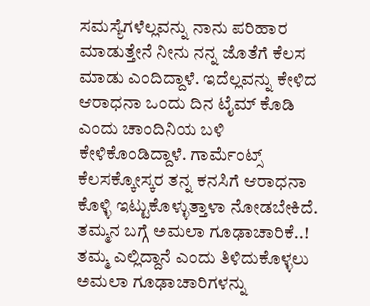ಸಮಸ್ಯೆಗಳೆಲ್ಲವನ್ನು ನಾನು ಪರಿಹಾರ ಮಾಡುತ್ತೇನೆ ನೀನು ನನ್ನ ಜೊತೆಗೆ ಕೆಲಸ ಮಾಡು ಎಂದಿದ್ದಾಳೆ. ಇದೆಲ್ಲವನ್ನು ಕೇಳಿದ ಆರಾಧನಾ ಒಂದು ದಿನ ಟೈಮ್ ಕೊಡಿ ಎಂದು ಚಾಂದಿನಿಯ ಬಳಿ ಕೇಳಿಕೊಂಡಿದ್ದಾಳೆ. ಗಾರ್ಮೆಂಟ್ಸ್ ಕೆಲಸಕ್ಕೋಸ್ಕರ ತನ್ನ ಕನಸಿಗೆ ಆರಾಧನಾ ಕೊಳ್ಳಿ ಇಟ್ಟುಕೊಳ್ಳುತ್ತಾಳಾ ನೋಡಬೇಕಿದೆ.
ತಮ್ಮನ ಬಗ್ಗೆ ಅಮಲಾ ಗೂಢಾಚಾರಿಕೆ..!
ತಮ್ಮ ಎಲ್ಲಿದ್ದಾನೆ ಎಂದು ತಿಳಿದುಕೊಳ್ಳಲು ಅಮಲಾ ಗೂಢಾಚಾರಿಗಳನ್ನು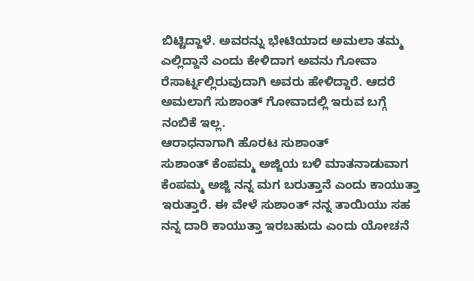ಬಿಟ್ಟಿದ್ದಾಳೆ. ಅವರನ್ನು ಭೇಟಿಯಾದ ಅಮಲಾ ತಮ್ಮ ಎಲ್ಲಿದ್ದಾನೆ ಎಂದು ಕೇಳಿದಾಗ ಅವನು ಗೋವಾ ರೆಸಾರ್ಟ್ನಲ್ಲಿರುವುದಾಗಿ ಅವರು ಹೇಳಿದ್ದಾರೆ. ಆದರೆ ಅಮಲಾಗೆ ಸುಶಾಂತ್ ಗೋವಾದಲ್ಲಿ ಇರುವ ಬಗ್ಗೆ ನಂಬಿಕೆ ಇಲ್ಲ.
ಆರಾಧನಾಗಾಗಿ ಹೊರಟ ಸುಶಾಂತ್
ಸುಶಾಂತ್ ಕೆಂಪಮ್ಮ ಅಜ್ಜಿಯ ಬಳಿ ಮಾತನಾಡುವಾಗ ಕೆಂಪಮ್ಮ ಅಜ್ಜಿ ನನ್ನ ಮಗ ಬರುತ್ತಾನೆ ಎಂದು ಕಾಯುತ್ತಾ ಇರುತ್ತಾರೆ. ಈ ವೇಳೆ ಸುಶಾಂತ್ ನನ್ನ ತಾಯಿಯು ಸಹ ನನ್ನ ದಾರಿ ಕಾಯುತ್ತಾ ಇರಬಹುದು ಎಂದು ಯೋಚನೆ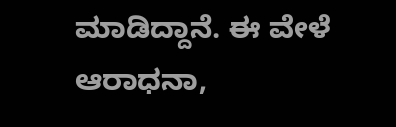ಮಾಡಿದ್ದಾನೆ. ಈ ವೇಳೆ ಆರಾಧನಾ,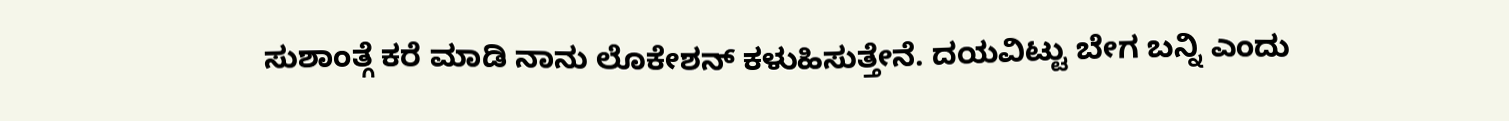ಸುಶಾಂತ್ಗೆ ಕರೆ ಮಾಡಿ ನಾನು ಲೊಕೇಶನ್ ಕಳುಹಿಸುತ್ತೇನೆ. ದಯವಿಟ್ಟು ಬೇಗ ಬನ್ನಿ ಎಂದು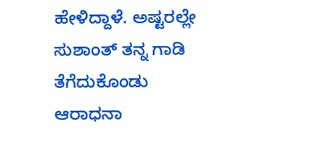ಹೇಳಿದ್ದಾಳೆ. ಅಷ್ಟರಲ್ಲೇ ಸುಶಾಂತ್ ತನ್ನ ಗಾಡಿ ತೆಗೆದುಕೊಂಡು ಆರಾಧನಾ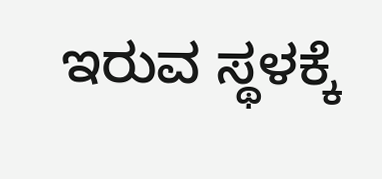ಇರುವ ಸ್ಥಳಕ್ಕೆ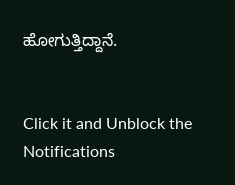ಹೋಗುತ್ತಿದ್ದಾನೆ.


Click it and Unblock the Notifications